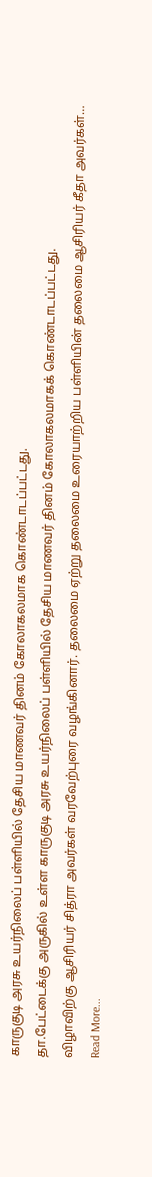காருகுடி அரசு உயர்நிலைப் பள்ளியில் தேசிய மாணவர் தினம் கோலாகலமாக கொண்டாடப்பட்டது.
தா.பேட்டைக்கு அருகில் உள்ள காருகுடி அரசு உயர்நிலைப் பள்ளியில் தேசிய மாணவர் தினம் கோலாகலமாகக் கொண்டாடப்பட்டது.
விழாவிற்கு ஆசிரியர் சித்ரா அவர்கள் வரவேற்புரை வழங்கினார். தலைமை ஏற்று தலைமை உரையாற்றிய பள்ளியின் தலைமை ஆசிரியர் கீதா அவர்கள்…
Read More...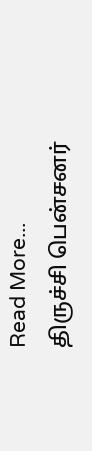Read More...
திருச்சி பென்சனர்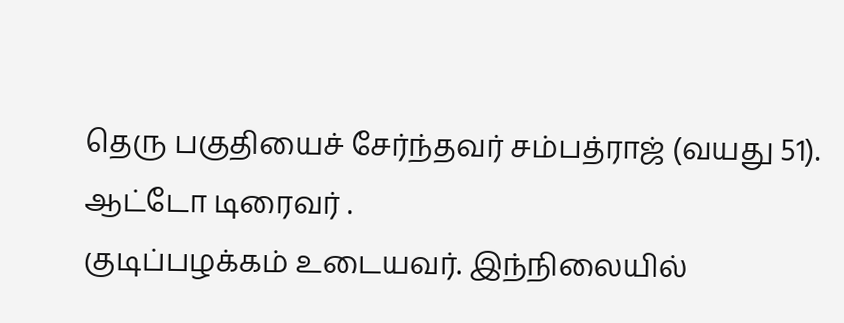தெரு பகுதியைச் சேர்ந்தவர் சம்பத்ராஜ் (வயது 51). ஆட்டோ டிரைவர் .
குடிப்பழக்கம் உடையவர். இந்நிலையில்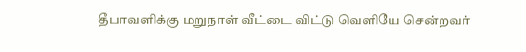தீபாவளிக்கு மறுநாள் வீட்டை விட்டு வெளியே சென்றவர்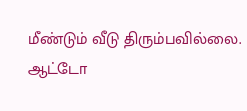மீண்டும் வீடு திரும்பவில்லை.
ஆட்டோ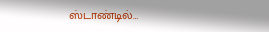ஸ்டாண்டில்…